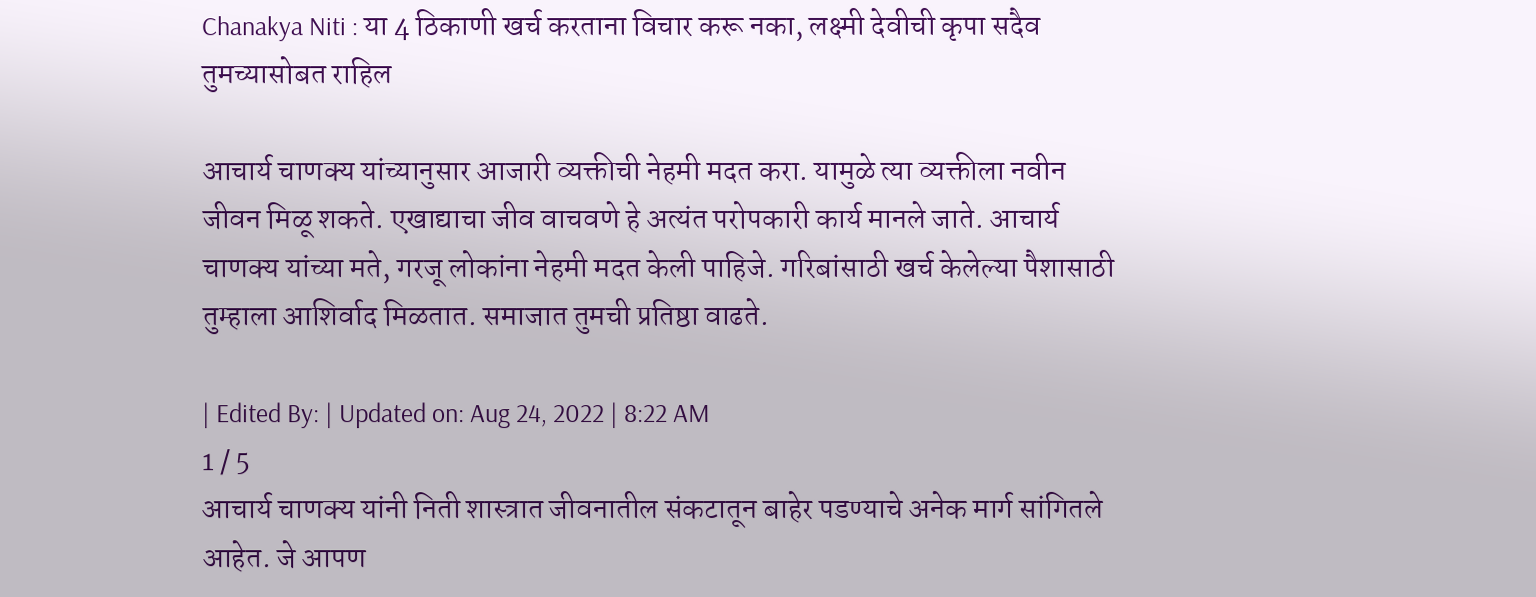Chanakya Niti : या 4 ठिकाणी खर्च करताना विचार करू नका, लक्ष्मी देवीची कृपा सदैव तुमच्यासोबत राहिल

आचार्य चाणक्य यांच्यानुसार आजारी व्यक्तीची नेहमी मदत करा. यामुळे त्या व्यक्तीला नवीन जीवन मिळू शकते. एखाद्याचा जीव वाचवणे हे अत्यंत परोपकारी कार्य मानले जाते. आचार्य चाणक्य यांच्या मते, गरजू लोकांना नेहमी मदत केली पाहिजे. गरिबांसाठी खर्च केलेल्या पैशासाठी तुम्हाला आशिर्वाद मिळतात. समाजात तुमची प्रतिष्ठा वाढते.

| Edited By: | Updated on: Aug 24, 2022 | 8:22 AM
1 / 5
आचार्य चाणक्य यांनी निती शास्त्रात जीवनातील संकटातून बाहेर पडण्याचे अनेक मार्ग सांगितले आहेत. जे आपण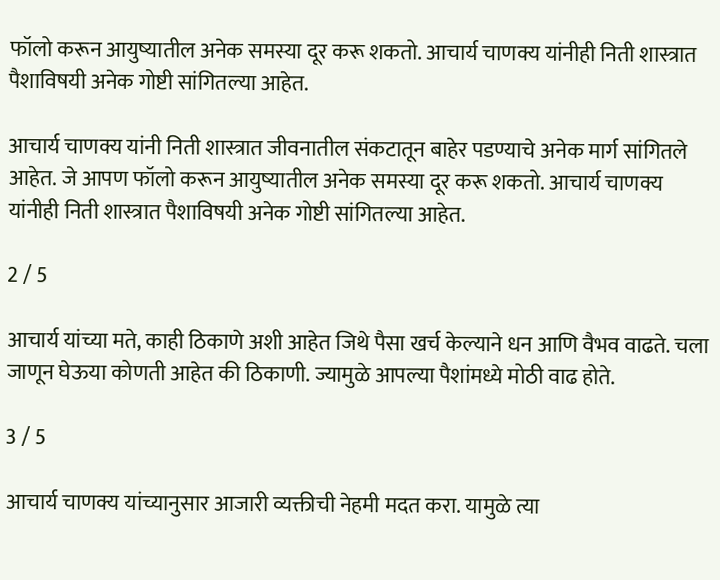फॉलो करून आयुष्यातील अनेक समस्या दूर करू शकतो. आचार्य चाणक्य यांनीही निती शास्त्रात पैशाविषयी अनेक गोष्टी सांगितल्या आहेत.

आचार्य चाणक्य यांनी निती शास्त्रात जीवनातील संकटातून बाहेर पडण्याचे अनेक मार्ग सांगितले आहेत. जे आपण फॉलो करून आयुष्यातील अनेक समस्या दूर करू शकतो. आचार्य चाणक्य यांनीही निती शास्त्रात पैशाविषयी अनेक गोष्टी सांगितल्या आहेत.

2 / 5

आचार्य यांच्या मते, काही ठिकाणे अशी आहेत जिथे पैसा खर्च केल्याने धन आणि वैभव वाढते. चला जाणून घेऊया कोणती आहेत की ठिकाणी. ज्यामुळे आपल्या पैशांमध्ये मोठी वाढ होते.

3 / 5

आचार्य चाणक्य यांच्यानुसार आजारी व्यक्तीची नेहमी मदत करा. यामुळे त्या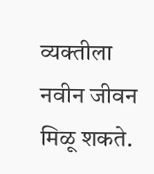व्यक्तीला नवीन जीवन मिळू शकते.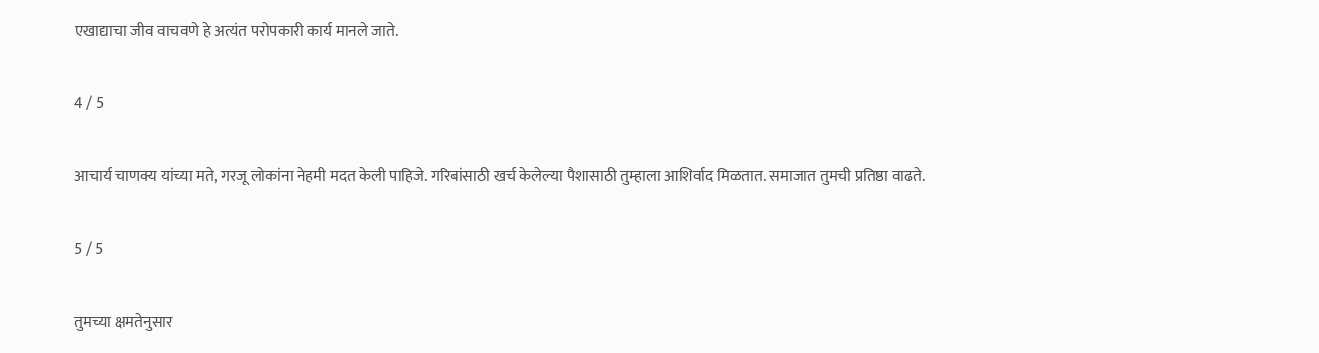एखाद्याचा जीव वाचवणे हे अत्यंत परोपकारी कार्य मानले जाते.

4 / 5

आचार्य चाणक्य यांच्या मते, गरजू लोकांना नेहमी मदत केली पाहिजे. गरिबांसाठी खर्च केलेल्या पैशासाठी तुम्हाला आशिर्वाद मिळतात. समाजात तुमची प्रतिष्ठा वाढते.

5 / 5

तुमच्या क्षमतेनुसार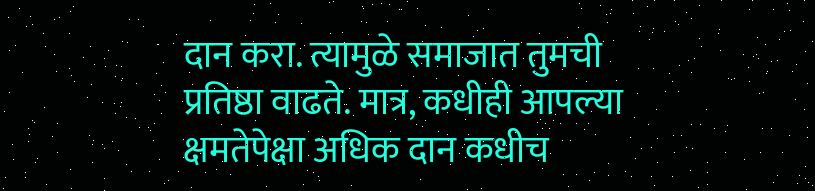दान करा. त्यामुळे समाजात तुमची प्रतिष्ठा वाढते. मात्र, कधीही आपल्या क्षमतेपेक्षा अधिक दान कधीच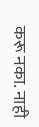करू नका. नाही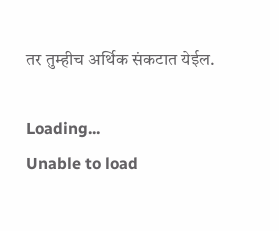तर तुम्हीच अर्थिक संकटात येईल.

Loading...
Unable to load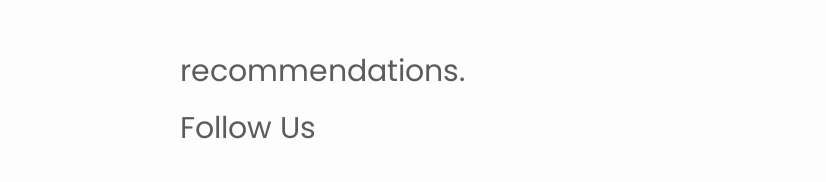recommendations.
Follow Us